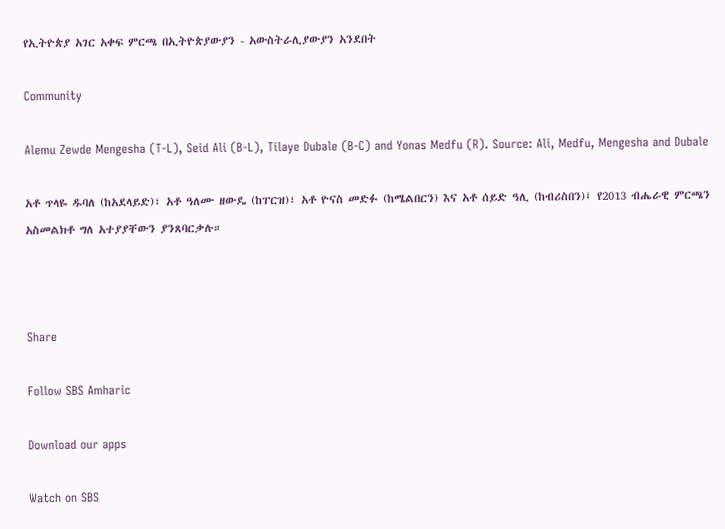የኢትዮጵያ አገር አቀፍ ምርጫ በኢትዮጵያውያን - አውስትራሊያውያን አንደበት

Community

Alemu Zewde Mengesha (T-L), Seid Ali (B-L), Tilaye Dubale (B-C) and Yonas Medfu (R). Source: Ali, Medfu, Mengesha and Dubale

አቶ ጥላዬ ዱባለ (ከአደላይድ)፣ አቶ ዓለሙ ዘውዴ (ከፐርዝ)፣ አቶ ዮናስ መድፉ (ከሜልበርን) እና አቶ ሰይድ ዓሊ (ከብሪስበን)፤ የ2013 ብሔራዊ ምርጫን አስመልክቶ ግለ አተያያቸውን ያንጸባርቃሉ።



Share

Follow SBS Amharic

Download our apps

Watch on SBS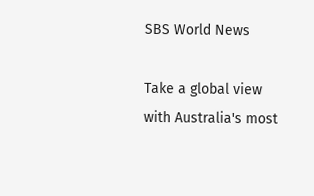SBS World News

Take a global view with Australia's most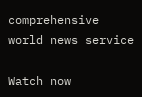comprehensive world news service

Watch now